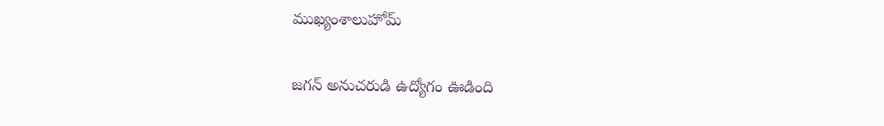ముఖ్యంశాలుహోమ్

జగన్ అనుచరుడి ఉద్యోగం ఊడింది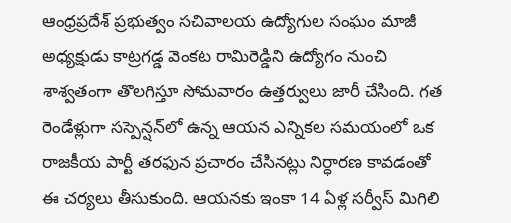ఆంధ్రప్రదేశ్ ప్రభుత్వం సచివాలయ ఉద్యోగుల సంఘం మాజీ అధ్యక్షుడు కాట్రగడ్డ వెంకట రామిరెడ్డిని ఉద్యోగం నుంచి శాశ్వతంగా తొలగిస్తూ సోమవారం ఉత్తర్వులు జారీ చేసింది. గత రెండేళ్లుగా సస్పెన్షన్‌లో ఉన్న ఆయన ఎన్నికల సమయంలో ఒక రాజకీయ పార్టీ తరఫున ప్రచారం చేసినట్లు నిర్ధారణ కావడంతో ఈ చర్యలు తీసుకుంది. ఆయనకు ఇంకా 14 ఏళ్ల సర్వీస్ మిగిలి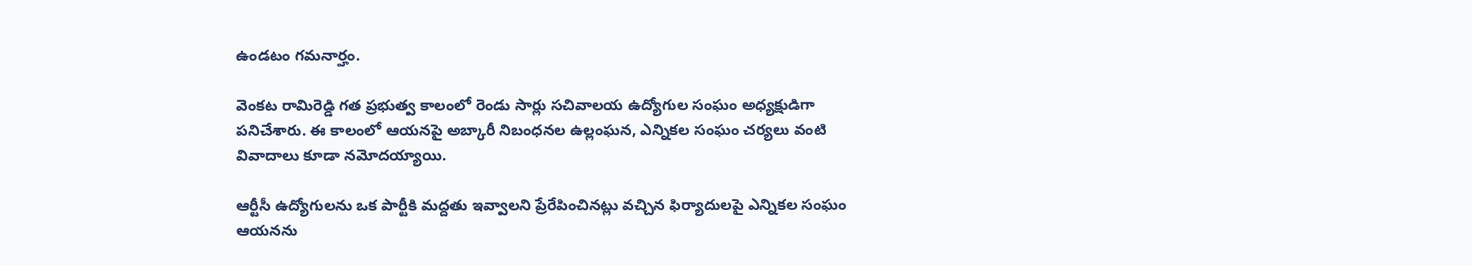ఉండటం గమనార్హం.

వెంకట రామిరెడ్డి గత ప్రభుత్వ కాలంలో రెండు సార్లు సచివాలయ ఉద్యోగుల సంఘం అధ్యక్షుడిగా పనిచేశారు. ఈ కాలంలో ఆయనపై అబ్కారీ నిబంధనల ఉల్లంఘన, ఎన్నికల సంఘం చర్యలు వంటి వివాదాలు కూడా నమోదయ్యాయి.

ఆర్టీసీ ఉద్యోగులను ఒక పార్టీకి మద్దతు ఇవ్వాలని ప్రేరేపించినట్లు వచ్చిన ఫిర్యాదులపై ఎన్నికల సంఘం ఆయనను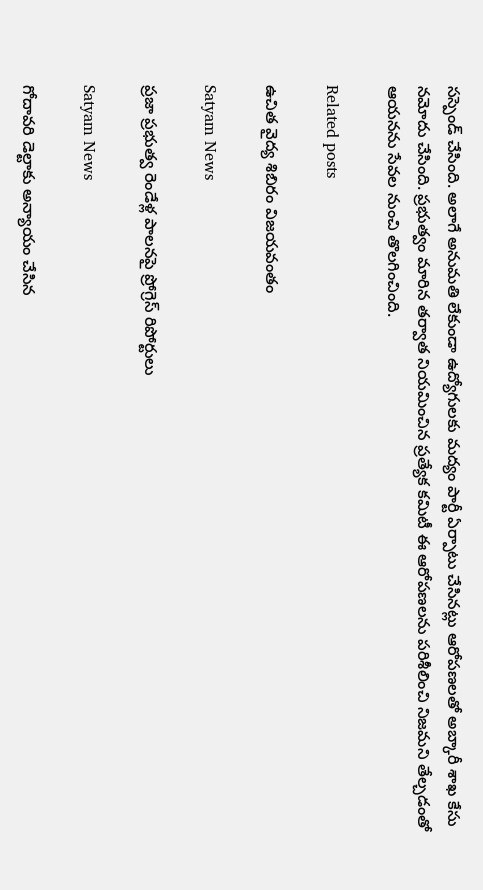సస్పెండ్ చేసింది. అలాగే అనుమతి లేకుండా ఉద్యోగులకు మద్యం పార్టీ ఏర్పాటు చేసినట్లు ఆరోపణలతో అబ్కారీ శాఖ కేసు నమోదు చేసింది. ప్రభుత్వం మారిన తర్వాత నియమించిన ప్రత్యేక కమిటీ ఈ ఆరోపణలను పరిశీలించి నిజమని తేల్చడంతో ఆయనను సేవల నుంచి తొలగించింది.

Related posts

ఉచిత వైద్య శిబిరం విజయవంతం

Satyam News

ప్రజా ప్రభుత్వ రెండేళ్ల పాలనపై ప్రోగ్రెస్ రిపోర్టులు

Satyam News

గోదావరి డెల్టాకు అన్యాయం చేసిన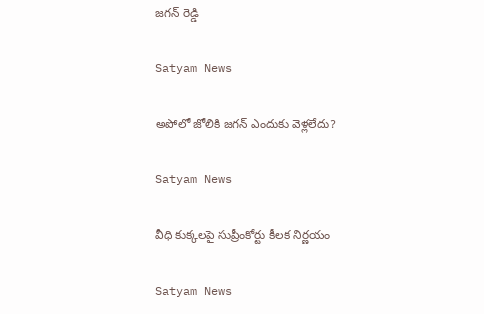జగన్ రెడ్డి

Satyam News

అపోలో జోలికి జగన్ ఎందుకు వెళ్లలేదు?

Satyam News

వీధి కుక్కలపై సుప్రీంకోర్టు కీలక నిర్ణయం

Satyam News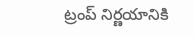ట్రంప్ నిర్ణయానికి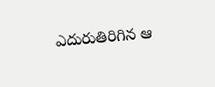ఎదురుతిరిగిన ఆ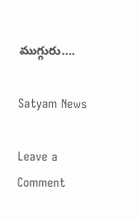ముగ్గురు….

Satyam News

Leave a Comment